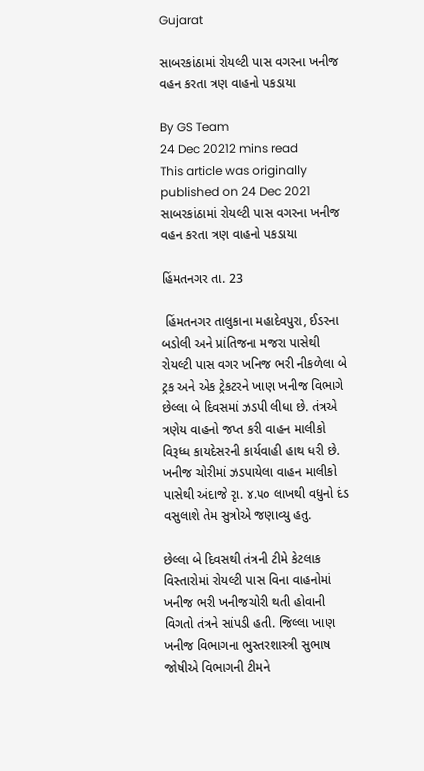Gujarat

સાબરકાંઠામાં રોયલ્ટી પાસ વગરના ખનીજ વહન કરતા ત્રણ વાહનો પકડાયા

By GS Team
24 Dec 20212 mins read
This article was originally published on 24 Dec 2021
સાબરકાંઠામાં રોયલ્ટી પાસ વગરના ખનીજ વહન કરતા ત્રણ વાહનો પકડાયા

હિંમતનગર તા. 23

 હિંમતનગર તાલુકાના મહાદેવપુરા, ઈડરના બડોલી અને પ્રાંતિજના મજરા પાસેથી રોયલ્ટી પાસ વગર ખનિજ ભરી નીકળેલા બે ટ્રક અને એક ટ્રેકટરને ખાણ ખનીજ વિભાગે છેલ્લા બે દિવસમાં ઝડપી લીધા છે. તંત્રએ ત્રણેય વાહનો જપ્ત કરી વાહન માલીકો વિરૂધ્ધ કાયદેસરની કાર્યવાહી હાથ ધરી છે. ખનીજ ચોરીમાં ઝડપાયેલા વાહન માલીકો પાસેથી અંદાજે રૃા. ૪.૫૦ લાખથી વધુનો દંડ વસુલાશે તેમ સુત્રોએ જણાવ્યુ હતુ.

છેલ્લા બે દિવસથી તંત્રની ટીમે કેટલાક વિસ્તારોમાં રોયલ્ટી પાસ વિના વાહનોમાં ખનીજ ભરી ખનીજચોરી થતી હોવાની વિગતો તંત્રને સાંપડી હતી. જિલ્લા ખાણ ખનીજ વિભાગના ભુસ્તરશાસ્ત્રી સુભાષ જોષીએ વિભાગની ટીમને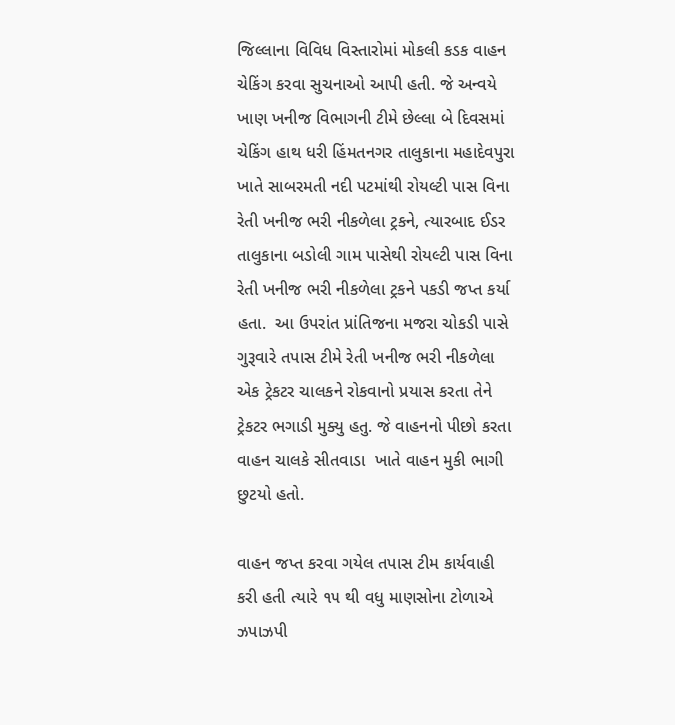જિલ્લાના વિવિધ વિસ્તારોમાં મોકલી કડક વાહન ચેકિંગ કરવા સુચનાઓ આપી હતી. જે અન્વયે ખાણ ખનીજ વિભાગની ટીમે છેલ્લા બે દિવસમાં ચેકિંગ હાથ ધરી હિંમતનગર તાલુકાના મહાદેવપુરા ખાતે સાબરમતી નદી પટમાંથી રોયલ્ટી પાસ વિના રેતી ખનીજ ભરી નીકળેલા ટ્રકને, ત્યારબાદ ઈડર તાલુકાના બડોલી ગામ પાસેથી રોયલ્ટી પાસ વિના રેતી ખનીજ ભરી નીકળેલા ટ્રકને પકડી જપ્ત કર્યા હતા.  આ ઉપરાંત પ્રાંતિજના મજરા ચોકડી પાસે ગુરૂવારે તપાસ ટીમે રેતી ખનીજ ભરી નીકળેલા એક ટ્રેકટર ચાલકને રોકવાનો પ્રયાસ કરતા તેને ટ્રેકટર ભગાડી મુક્યુ હતુ. જે વાહનનો પીછો કરતા વાહન ચાલકે સીતવાડા  ખાતે વાહન મુકી ભાગી છુટયો હતો.

વાહન જપ્ત કરવા ગયેલ તપાસ ટીમ કાર્યવાહી કરી હતી ત્યારે ૧૫ થી વધુ માણસોના ટોળાએ ઝપાઝપી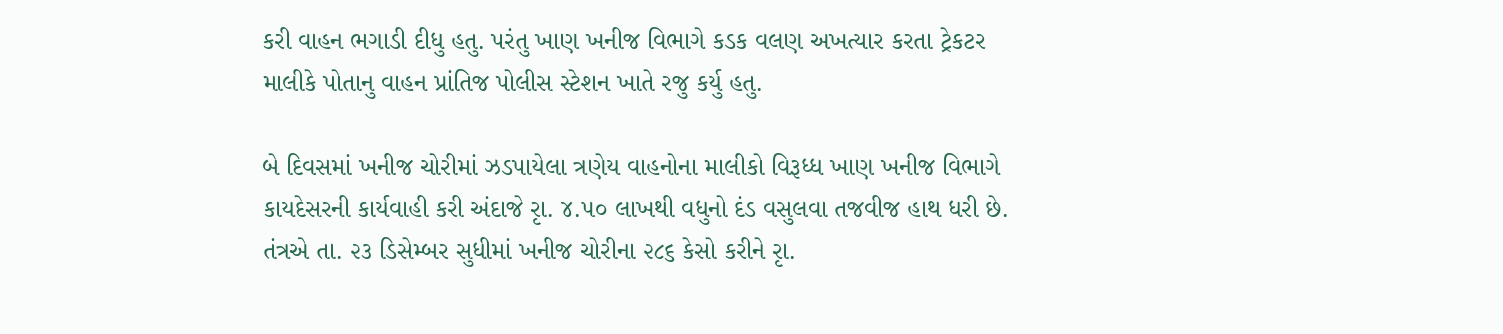કરી વાહન ભગાડી દીધુ હતુ. પરંતુ ખાણ ખનીજ વિભાગે કડક વલણ અખત્યાર કરતા ટ્રેકટર માલીકે પોતાનુ વાહન પ્રાંતિજ પોલીસ સ્ટેશન ખાતે રજુ કર્યુ હતુ.

બે દિવસમાં ખનીજ ચોરીમાં ઝડપાયેલા ત્રણેય વાહનોના માલીકો વિરૂધ્ધ ખાણ ખનીજ વિભાગે કાયદેસરની કાર્યવાહી કરી અંદાજે રૃા. ૪.૫૦ લાખથી વધુનો દંડ વસુલવા તજવીજ હાથ ધરી છે. તંત્રએ તા. ૨૩ ડિસેમ્બર સુધીમાં ખનીજ ચોરીના ૨૮૬ કેસો કરીને રૃા.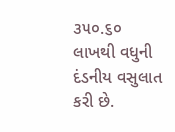૩૫૦.૬૦ લાખથી વધુની દંડનીય વસુલાત કરી છે.